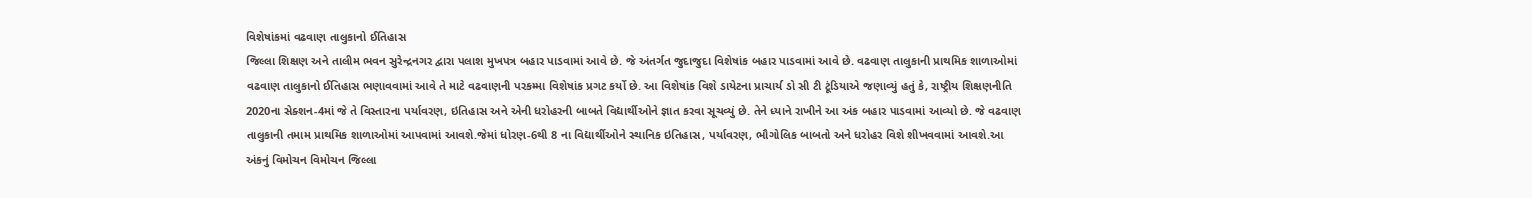વિશેષાંકમાં વઢવાણ તાલુકાનો ઈતિહાસ
જિલ્લા શિક્ષણ અને તાલીમ ભવન સુરેન્દ્રનગર દ્વારા પલાશ મુખપત્ર બહાર પાડવામાં આવે છે. જે અંતર્ગત જુદાજુદા વિશેષાંક બહાર પાડવામાં આવે છે. વઢવાણ તાલુકાની પ્રાથમિક શાળાઓમાં વઢવાણ તાલુકાનો ઈતિહાસ ભણાવવામાં આવે તે માટે વઢવાણની પરકમ્મા વિશેષાંક પ્રગટ કર્યો છે. આ વિશેષાંક વિશે ડાયેટના પ્રાચાર્ય ડો સી ટી ટૂંડિયાએ જણાવ્યું હતું કે, રાષ્ટ્રીય શિક્ષણનીતિ 2020ના સેક્શન-4માં જે તે વિસ્તારના પર્યાવરણ, ઇતિહાસ અને એની ધરોહરની બાબતે વિદ્યાર્થીઓને જ્ઞાત કરવા સૂચવ્યું છે. તેને ધ્યાને રાખીને આ અંક બહાર પાડવામાં આવ્યો છે. જે વઢવાણ તાલુકાની તમામ પ્રાથમિક શાળાઓમાં આપવામાં આવશે.જેમાં ધોરણ-6થી 8 ના વિદ્યાર્થીઓને સ્થાનિક ઇતિહાસ, પર્યાવરણ, ભૌગોલિક બાબતો અને ધરોહર વિશે શીખવવામાં આવશે.આ અંકનું વિમોચન વિમોચન જિલ્લા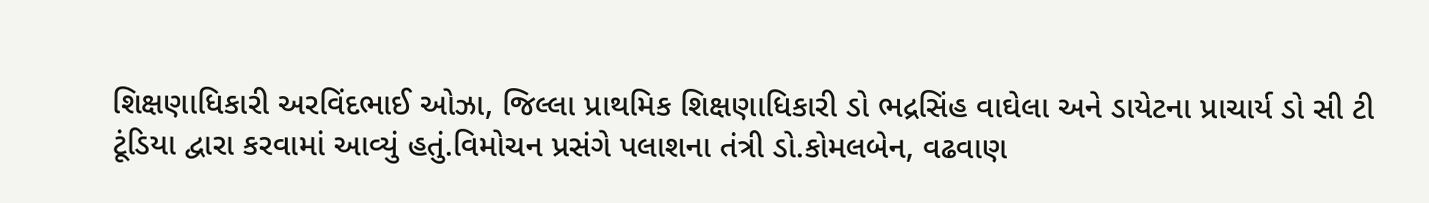શિક્ષણાધિકારી અરવિંદભાઈ ઓઝા, જિલ્લા પ્રાથમિક શિક્ષણાધિકારી ડો ભદ્રસિંહ વાઘેલા અને ડાયેટના પ્રાચાર્ય ડો સી ટી ટૂંડિયા દ્વારા કરવામાં આવ્યું હતું.વિમોચન પ્રસંગે પલાશના તંત્રી ડો.કોમલબેન, વઢવાણ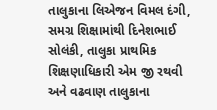તાલુકાના લિએજન વિમલ દંગી, સમગ્ર શિક્ષામાંથી દિનેશભાઈ સોલંકી, તાલુકા પ્રાથમિક શિક્ષણાધિકારી એમ જી રથવી અને વઢવાણ તાલુકાના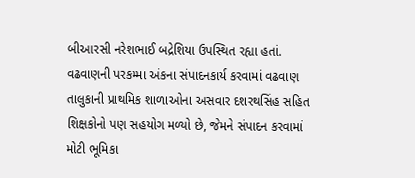બીઆરસી નરેશભાઈ બદ્રેશિયા ઉપસ્થિત રહ્યા હતાં. વઢવાણની પરકમ્મા અંકના સંપાદનકાર્ય કરવામાં વઢવાણ તાલુકાની પ્રાથમિક શાળાઓના અસવાર દશરથસિંહ સહિત શિક્ષકોનો પણ સહયોગ મળ્યો છે, જેમને સંપાદન કરવામાં મોટી ભૂમિકા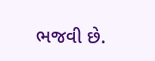ભજવી છે.